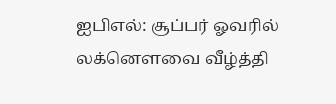ஐபிஎல்: சூப்பர் ஓவரில் லக்னௌவை வீழ்த்தி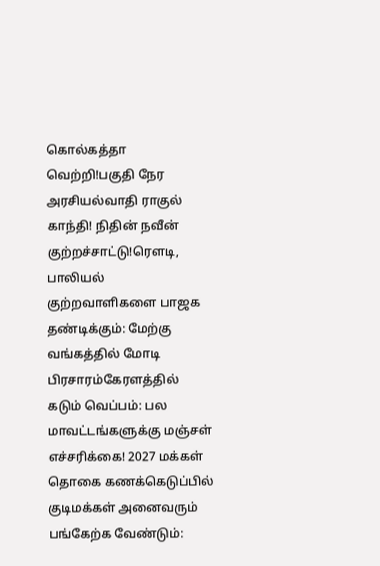கொல்கத்தா வெற்றி!பகுதி நேர அரசியல்வாதி ராகுல் காந்தி! நிதின் நவீன் குற்றச்சாட்டு!ரெளடி, பாலியல் குற்றவாளிகளை பாஜக தண்டிக்கும்: மேற்கு வங்கத்தில் மோடி பிரசாரம்கேரளத்தில் கடும் வெப்பம்: பல மாவட்டங்களுக்கு மஞ்சள் எச்சரிக்கை! 2027 மக்கள் தொகை கணக்கெடுப்பில் குடிமக்கள் அனைவரும் பங்கேற்க வேண்டும்: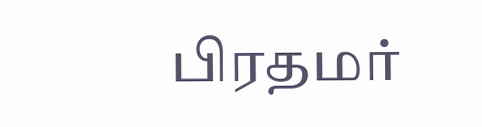பிரதமர்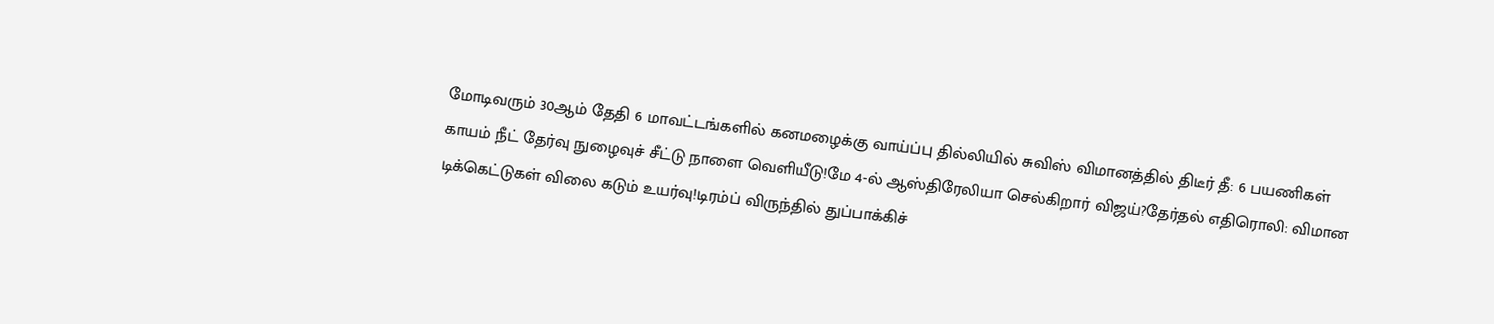மோடிவரும் 30ஆம் தேதி 6 மாவட்டங்களில் கனமழைக்கு வாய்ப்பு தில்லியில் சுவிஸ் விமானத்தில் திடீர் தீ: 6 பயணிகள் காயம் நீட் தேர்வு நுழைவுச் சீட்டு நாளை வெளியீடு!மே 4-ல் ஆஸ்திரேலியா செல்கிறார் விஜய்?தேர்தல் எதிரொலி: விமான டிக்கெட்டுகள் விலை கடும் உயர்வு!டிரம்ப் விருந்தில் துப்பாக்கிச்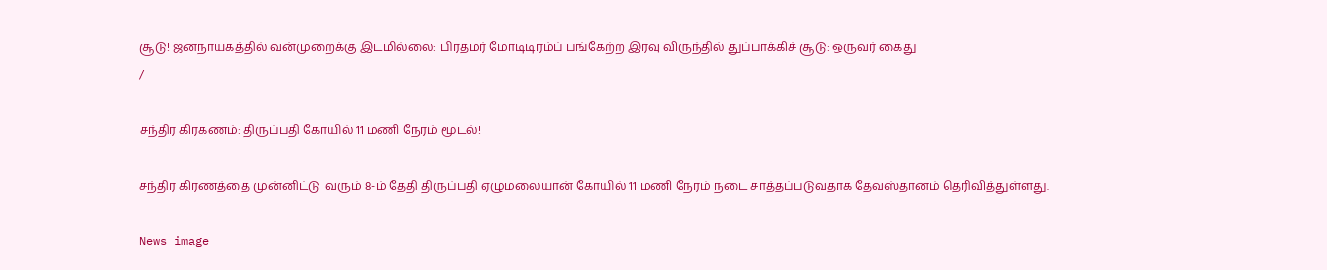சூடு! ஜனநாயகத்தில் வன்முறைக்கு இடமில்லை: பிரதமர் மோடிடிரம்ப் பங்கேற்ற இரவு விருந்தில் துப்பாக்கிச் சூடு: ஒருவர் கைது
/

சந்திர கிரகணம்: திருப்பதி கோயில் 11 மணி நேரம் மூடல்!

சந்திர கிரணத்தை முன்னிட்டு  வரும் 8-ம் தேதி திருப்பதி ஏழுமலையான் கோயில் 11 மணி நேரம் நடை சாத்தப்படுவதாக தேவஸ்தானம் தெரிவித்துள்ளது.

News image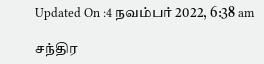Updated On :4 நவம்பர் 2022, 6:38 am

சந்திர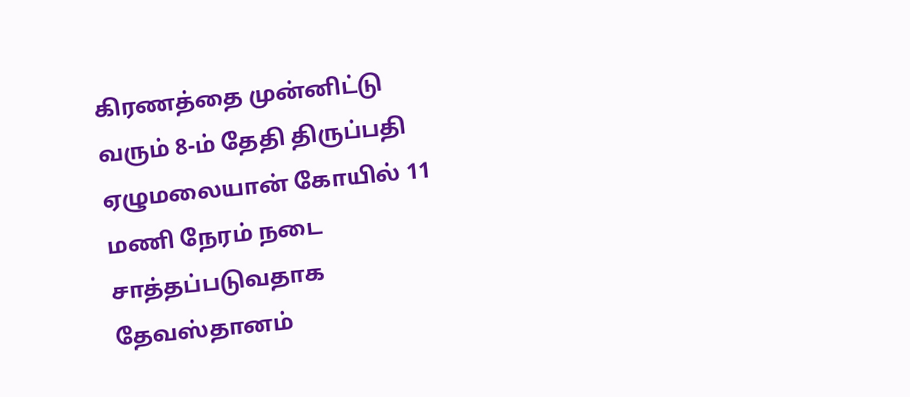கிரணத்தை முன்னிட்டு  வரும் 8-ம் தேதி திருப்பதி ஏழுமலையான் கோயில் 11 மணி நேரம் நடை சாத்தப்படுவதாக தேவஸ்தானம்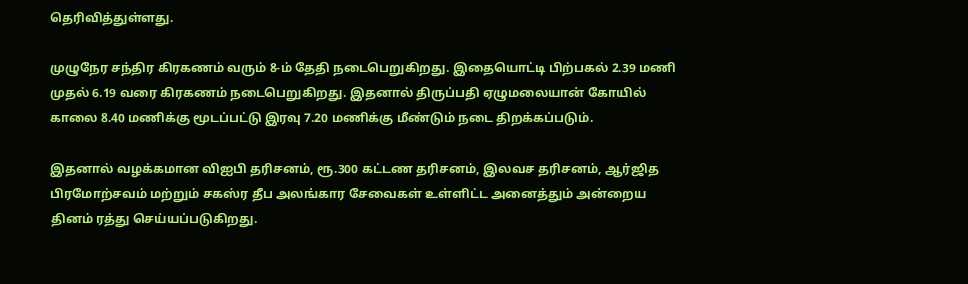தெரிவித்துள்ளது.

முழுநேர சந்திர கிரகணம் வரும் 8-ம் தேதி நடைபெறுகிறது. இதையொட்டி பிற்பகல் 2.39 மணி முதல் 6.19 வரை கிரகணம் நடைபெறுகிறது. இதனால் திருப்பதி ஏழுமலையான் கோயில் காலை 8.40 மணிக்கு மூடப்பட்டு இரவு 7.20 மணிக்கு மீண்டும் நடை திறக்கப்படும்.

இதனால் வழக்கமான விஐபி தரிசனம், ரூ.300 கட்டண தரிசனம், இலவச தரிசனம், ஆர்ஜித பிரமோற்சவம் மற்றும் சகஸ்ர தீப அலங்கார சேவைகள் உள்ளிட்ட அனைத்தும் அன்றைய தினம் ரத்து செய்யப்படுகிறது.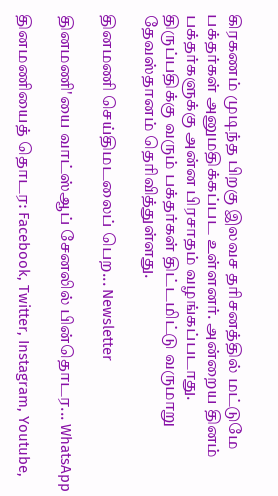கிரகணம் முடிந்த பிறகு இலவச தரிசனத்தில் மட்டுமே பக்தர்கள் அனுமதிக்கப்பட உள்ளனர். அன்றைய தினம் பக்தர்களுக்கு அன்ன பிரசாதம் வழங்கப்படாது. திருப்பதிக்கு வரும் பக்தர்கள் திட்டமிட்டு வருமாறு தேவஸ்தானம் தெரிவித்துள்ளது.

தினமணி செய்திமடலைப் பெற... Newsletter

தினமணி'யை வாட்ஸ்ஆப் சேனலில் பின்தொடர... WhatsApp

தினமணியைத் தொடர: Facebook, Twitter, Instagram, Youtube,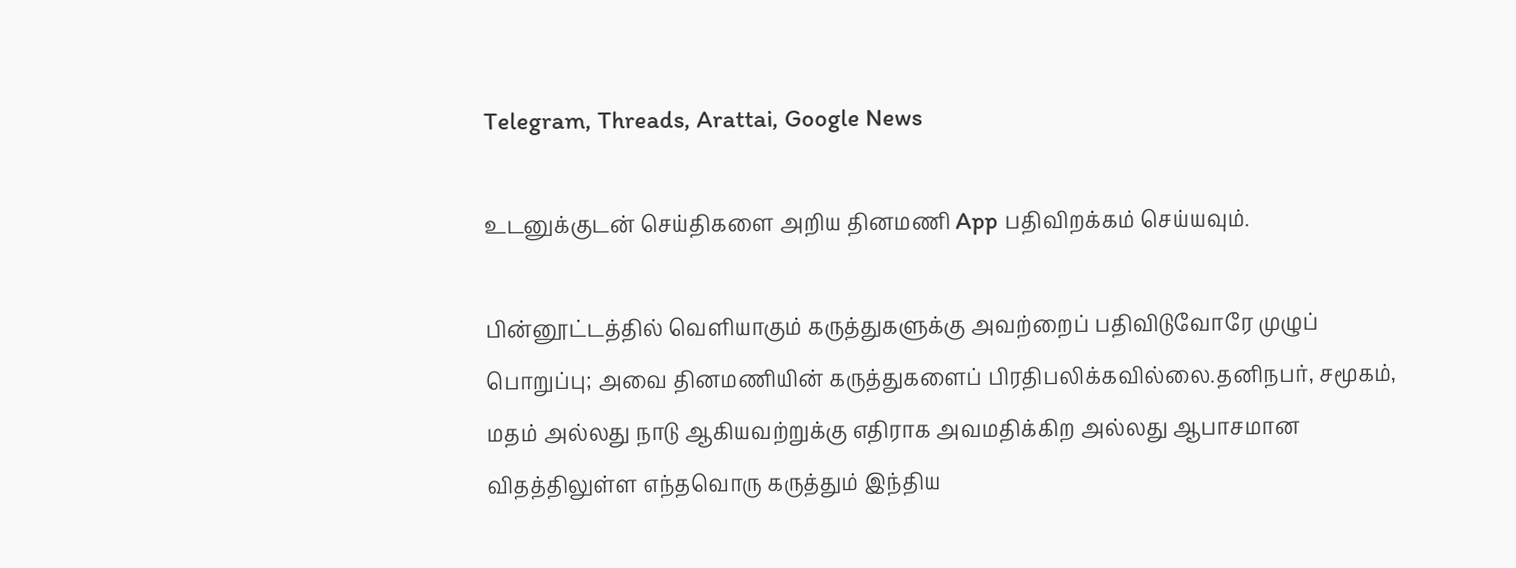Telegram, Threads, Arattai, Google News

உடனுக்குடன் செய்திகளை அறிய தினமணி App பதிவிறக்கம் செய்யவும்.

பின்னூட்டத்தில் வெளியாகும் கருத்துகளுக்கு அவற்றைப் பதிவிடுவோரே முழுப் பொறுப்பு; அவை தினமணியின் கருத்துகளைப் பிரதிபலிக்கவில்லை.தனிநபர், சமூகம், மதம் அல்லது நாடு ஆகியவற்றுக்கு எதிராக அவமதிக்கிற அல்லது ஆபாசமான விதத்திலுள்ள எந்தவொரு கருத்தும் இந்திய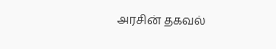அரசின் தகவல்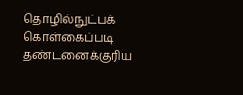தொழில்நுட்பக் கொள்கைப்படி தண்டனைக்குரிய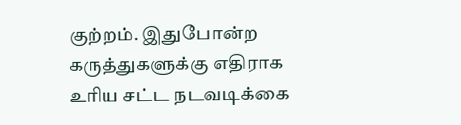குற்றம். இதுபோன்ற கருத்துகளுக்கு எதிராக உரிய சட்ட நடவடிக்கை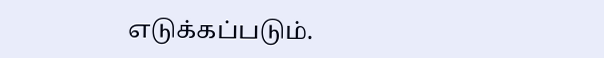எடுக்கப்படும்.